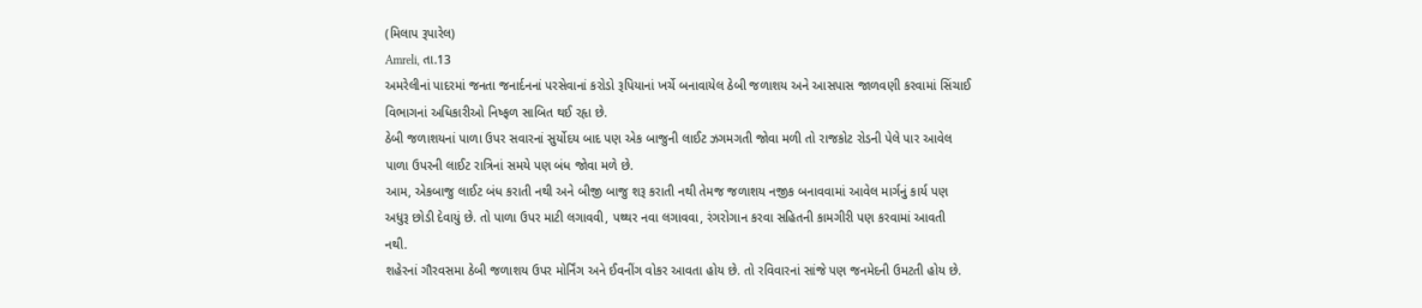(મિલાપ રૂપારેલ)
Amreli, તા.13
અમરેલીનાં પાદરમાં જનતા જનાર્દનનાં પરસેવાનાં કરોડો રૂપિયાનાં ખર્ચે બનાવાયેલ ઠેબી જળાશય અને આસપાસ જાળવણી કરવામાં સિંચાઈ વિભાગનાં અધિકારીઓ નિષ્ફળ સાબિત થઈ રહૃા છે.
ઠેબી જળાશયનાં પાળા ઉપર સવારનાં સુર્યોદય બાદ પણ એક બાજુની લાઈટ ઝગમગતી જોવા મળી તો રાજકોટ રોડની પેલે પાર આવેલ પાળા ઉપરની લાઈટ રાત્રિનાં સમયે પણ બંધ જોવા મળે છે.
આમ, એકબાજુ લાઈટ બંધ કરાતી નથી અને બીજી બાજુ શરૂ કરાતી નથી તેમજ જળાશય નજીક બનાવવામાં આવેલ માર્ગનું કાર્ય પણ અધુરૂ છોડી દેવાયું છે. તો પાળા ઉપર માટી લગાવવી, પથ્થર નવા લગાવવા, રંગરોગાન કરવા સહિતની કામગીરી પણ કરવામાં આવતી નથી.
શહેરનાં ગૌરવસમા ઠેબી જળાશય ઉપર મોર્નિંગ અને ઈવનીંગ વોકર આવતા હોય છે. તો રવિવારનાં સાંજે પણ જનમેદની ઉમટતી હોય છે.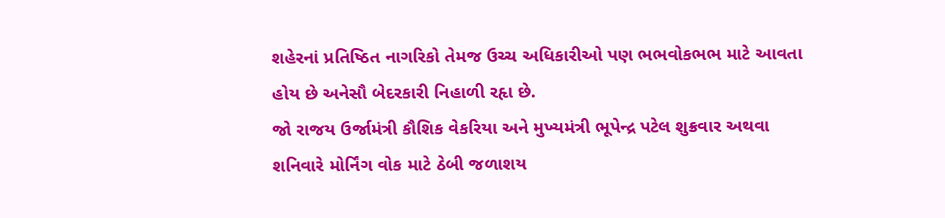શહેરનાં પ્રતિષ્ઠિત નાગરિકો તેમજ ઉચ્ચ અધિકારીઓ પણ ભભવોકભભ માટે આવતા હોય છે અનેસૌ બેદરકારી નિહાળી રહૃા છે.
જો રાજય ઉર્જામંત્રી કૌશિક વેકરિયા અને મુખ્યમંત્રી ભૂપેન્દ્ર પટેલ શુક્રવાર અથવા શનિવારે મોર્નિંગ વોક માટે ઠેબી જળાશય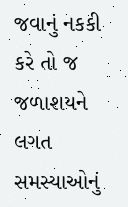જવાનું નકકી કરે તો જ જળાશયને લગત સમસ્યાઓનું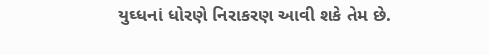યુઘ્ધનાં ધોરણે નિરાકરણ આવી શકે તેમ છે.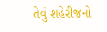તેવું શહેરીજનો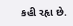કહી રહૃા છે.